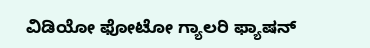ವಿಡಿಯೋ ಫೋಟೋ ಗ್ಯಾಲರಿ ಫ್ಯಾಷನ್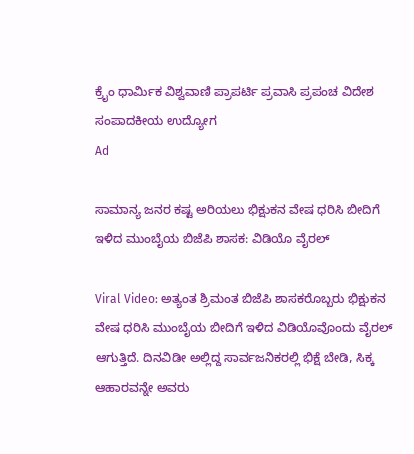ಕ್ರೈಂ ಧಾರ್ಮಿಕ ವಿಶ್ವವಾಣಿ ಪ್ರಾಪರ್ಟಿ ಪ್ರವಾಸಿ ಪ್ರಪಂಚ ವಿದೇಶ ಸಂಪಾದಕೀಯ ಉದ್ಯೋಗ
Ad

ಸಾಮಾನ್ಯ ಜನರ ಕಷ್ಟ ಅರಿಯಲು ಭಿಕ್ಷುಕನ ವೇಷ ಧರಿಸಿ ಬೀದಿಗೆ ಇಳಿದ ಮುಂಬೈಯ ಬಿಜೆಪಿ ಶಾಸಕ: ವಿಡಿಯೊ ವೈರಲ್

Viral Video: ಅತ್ಯಂತ ಶ್ರಿಮಂತ ಬಿಜೆಪಿ ಶಾಸಕರೊಬ್ಬರು ಭಿಕ್ಷುಕನ ವೇಷ ಧರಿಸಿ ಮುಂಬೈಯ ಬೀದಿಗೆ ಇಳಿದ ವಿಡಿಯೊವೊಂದು ವೈರಲ್ ಆಗುತ್ತಿದೆ. ದಿನವಿಡೀ ಅಲ್ಲಿದ್ದ ಸಾರ್ವಜನಿಕರಲ್ಲಿ ಭಿಕ್ಷೆ ಬೇಡಿ, ಸಿಕ್ಕ ಆಹಾರವನ್ನೇ ಅವರು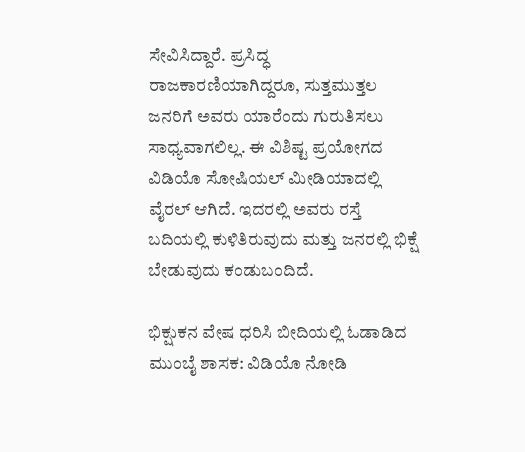ಸೇವಿಸಿದ್ದಾರೆ. ಪ್ರಸಿದ್ಧ ರಾಜಕಾರಣಿಯಾಗಿದ್ದರೂ, ಸುತ್ತಮುತ್ತಲ ಜನರಿಗೆ ಅವರು ಯಾರೆಂದು ಗುರುತಿಸಲು ಸಾಧ್ಯವಾಗಲಿಲ್ಲ. ಈ ವಿಶಿಷ್ಟ ಪ್ರಯೋಗದ ವಿಡಿಯೊ ಸೋಷಿಯಲ್ ಮೀಡಿಯಾದಲ್ಲಿ ವೈರಲ್ ಆಗಿದೆ. ಇದರಲ್ಲಿ ಅವರು ರಸ್ತೆ ಬದಿಯಲ್ಲಿ ಕುಳಿತಿರುವುದು ಮತ್ತು ಜನರಲ್ಲಿ ಭಿಕ್ಷೆ ಬೇಡುವುದು ಕಂಡುಬಂದಿದೆ.

ಭಿಕ್ಷುಕನ ವೇಷ ಧರಿಸಿ ಬೀದಿಯಲ್ಲಿ ಓಡಾಡಿದ ಮುಂಬೈ ಶಾಸಕ: ವಿಡಿಯೊ ನೋಡಿ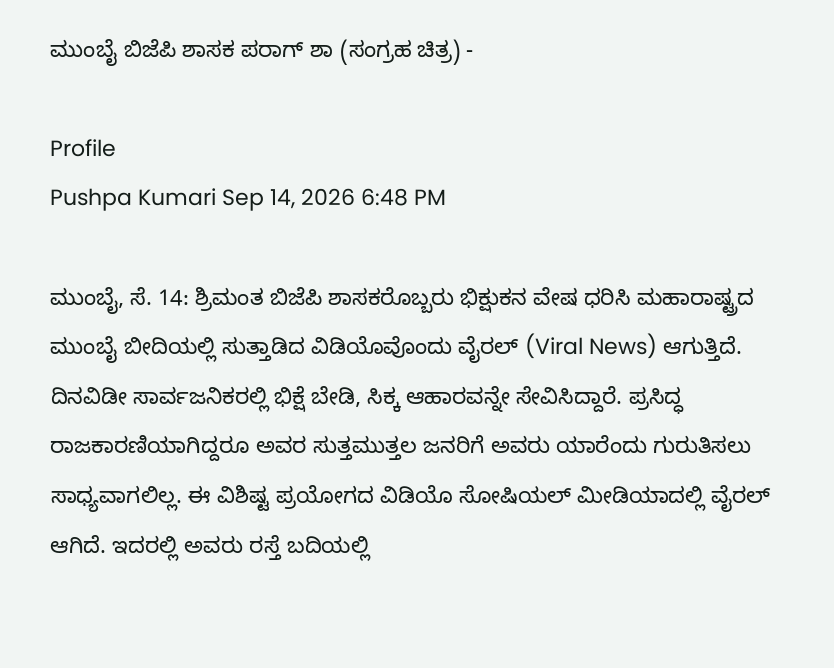ಮುಂಬೈ ಬಿಜೆಪಿ ಶಾಸಕ ಪರಾಗ್ ಶಾ (ಸಂಗ್ರಹ ಚಿತ್ರ) -

Profile
Pushpa Kumari Sep 14, 2026 6:48 PM

ಮುಂಬೈ, ಸೆ. 14: ಶ್ರಿಮಂತ ಬಿಜೆಪಿ ಶಾಸಕರೊಬ್ಬರು ಭಿಕ್ಷುಕನ ವೇಷ ಧರಿಸಿ ಮಹಾರಾಷ್ಟ್ರದ ಮುಂಬೈ ಬೀದಿಯಲ್ಲಿ ಸುತ್ತಾಡಿದ ವಿಡಿಯೊವೊಂದು ವೈರಲ್ (Viral News) ಆಗುತ್ತಿದೆ. ದಿನವಿಡೀ ಸಾರ್ವಜನಿಕರಲ್ಲಿ ಭಿಕ್ಷೆ ಬೇಡಿ, ಸಿಕ್ಕ ಆಹಾರವನ್ನೇ ಸೇವಿಸಿದ್ದಾರೆ. ಪ್ರಸಿದ್ಧ ರಾಜಕಾರಣಿಯಾಗಿದ್ದರೂ ಅವರ ಸುತ್ತಮುತ್ತಲ ಜನರಿಗೆ ಅವರು ಯಾರೆಂದು ಗುರುತಿಸಲು ಸಾಧ್ಯವಾಗಲಿಲ್ಲ. ಈ ವಿಶಿಷ್ಟ ಪ್ರಯೋಗದ ವಿಡಿಯೊ ಸೋಷಿಯಲ್ ಮೀಡಿಯಾದಲ್ಲಿ ವೈರಲ್ ಆಗಿದೆ. ಇದರಲ್ಲಿ ಅವರು ರಸ್ತೆ ಬದಿಯಲ್ಲಿ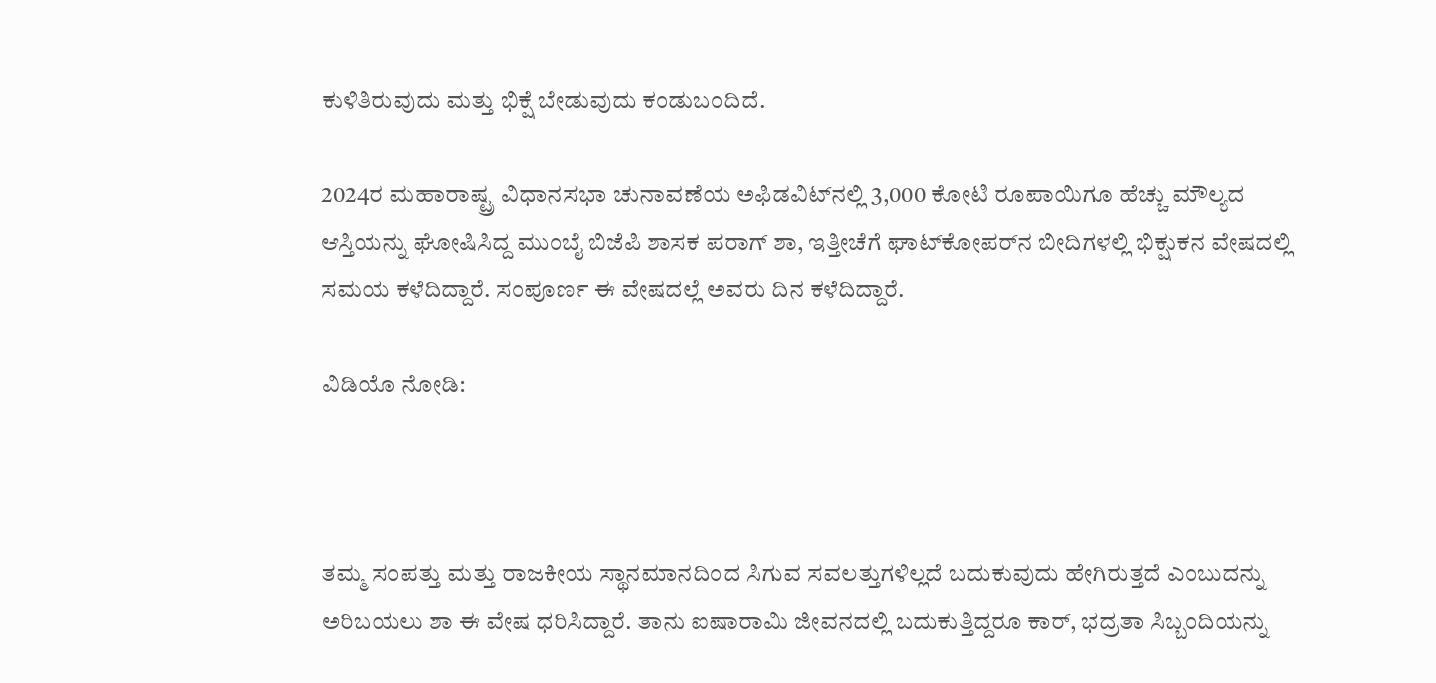ಕುಳಿತಿರುವುದು ಮತ್ತು ಭಿಕ್ಷೆ ಬೇಡುವುದು ಕಂಡುಬಂದಿದೆ.

2024ರ ಮಹಾರಾಷ್ಟ್ರ ವಿಧಾನಸಭಾ ಚುನಾವಣೆಯ ಅಫಿಡವಿಟ್‌ನಲ್ಲಿ 3,000 ಕೋಟಿ ರೂಪಾಯಿಗೂ ಹೆಚ್ಚು ಮೌಲ್ಯದ ಆಸ್ತಿಯನ್ನು ಘೋಷಿಸಿದ್ದ ಮುಂಬೈ ಬಿಜೆಪಿ ಶಾಸಕ ಪರಾಗ್ ಶಾ, ಇತ್ತೀಚೆಗೆ ಘಾಟ್‌ಕೋಪರ್‌ನ ಬೀದಿಗಳಲ್ಲಿ ಭಿಕ್ಷುಕನ ವೇಷದಲ್ಲಿ ಸಮಯ ಕಳೆದಿದ್ದಾರೆ. ಸಂಪೂರ್ಣ ಈ ವೇಷದಲ್ಲೆ ಅವರು ದಿನ ಕಳೆದಿದ್ದಾರೆ.

ವಿಡಿಯೊ ನೋಡಿ:



ತಮ್ಮ ಸಂಪತ್ತು ಮತ್ತು ರಾಜಕೀಯ ಸ್ಥಾನಮಾನದಿಂದ ಸಿಗುವ ಸವಲತ್ತುಗಳಿಲ್ಲದೆ ಬದುಕುವುದು ಹೇಗಿರುತ್ತದೆ ಎಂಬುದನ್ನು ಅರಿಬಯಲು ಶಾ ಈ ವೇಷ ಧರಿಸಿದ್ದಾರೆ. ತಾನು ಐಷಾರಾಮಿ ಜೀವನದಲ್ಲಿ ಬದುಕುತ್ತಿದ್ದರೂ ಕಾರ್‌, ಭದ್ರತಾ ಸಿಬ್ಬಂದಿಯನ್ನು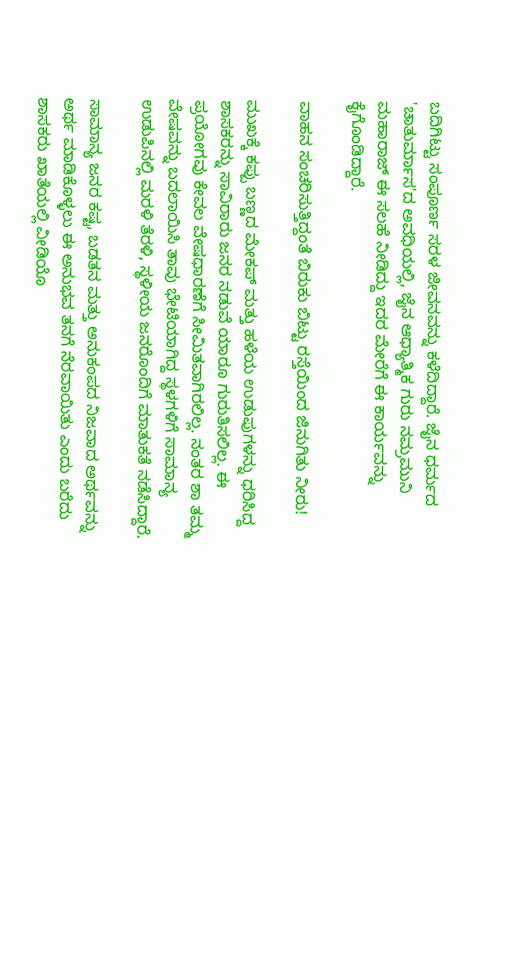ಬದಿಗಿಟ್ಟು ಸಂಪೂರ್ಣ ಸರಳ ಜೀವನವನ್ನು ಕಳೆದಿದ್ದಾರೆ. ಜೈನ ಧರ್ಮದ 'ಚಾತುರ್ಮಾಸ'ದ ಅವಧಿಯಲ್ಲಿ, ಜೈನ ಆಧ್ಯಾತ್ಮಿಕ ಗುರು ನಮ್ರಮುನಿ ಮಹಾರಾಜ್ ಈ ಸಲಹೆ ನೀಡಿದ್ದು ಇದರ ಮೇರೆಗೆ ಈ ಕಾರ್ಯವನ್ನು ಕೈಗೊಂಡಿದ್ದಾರೆ.

ವಾಹನ ಸಂಚರಿಸುತ್ತಿದ್ದಂತೆ ಬಿರುಕು ಬಿಟ್ಟು ರಸ್ತೆಯಿಂದ ಜಿನುಗಿತು ನೀರು!

ಮುಖಕ್ಕೆ ಕಪ್ಪು ಬಣ್ಣದ ಮೇಕಪ್ ಮತ್ತು ಹಳೆಯ ಉಡುಪುಗಳನ್ನು ಧರಿಸಿದ್ದ ಶಾಸಕರನ್ನು ಸಾವಿರಾರು ಜನರ ನಡುವೆ ಯಾರೂ ಗುರುತಿಸಲಿಲ್ಲ. ಈ ಪ್ರಯೋಗವು ಕೇವಲ ವೇಷಧಾರಣೆಗೆ ಸೀಮಿತವಾಗಿರಲಿಲ್ಲ. ನಂತರ ಶಾ ತಮ್ಮ ವೇಷವನ್ನು ಬದಲಾಯಿಸಿ ತಾವು ಭೇಟಿಯಾಗಿದ್ದ ಸ್ಥಳಗಳಿಗೆ ಸಾಮಾನ್ಯ ಉಡುಪಿನಲ್ಲಿ ಮರಳಿ ತೆರಳಿ, ಸ್ಥಳೀಯ ಜನರೊಂದಿಗೆ ಮಾತುಕತೆ ನಡೆಸಿದ್ದಾರೆ‌.

ಸಾಮಾನ್ಯ ಜನರ ಕಷ್ಟ, ಬಡತನ ಮತ್ತು ಅನುಕಂಪದ ನಿಜವಾದ ಅರ್ಥವನ್ನು ಅರ್ಥ ಮಾಡಿಕೊಳ್ಳಲು ಈ ಅನುಭವ ತನಗೆ ನೆರವಾಯಿತು ಎಂದು ಬರೆದು ಶಾಸಕರು ಖಾತೆಯಲ್ಲಿ ವೀಡಿಯೊ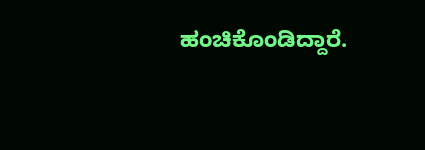ಹಂಚಿಕೊಂಡಿದ್ದಾರೆ.